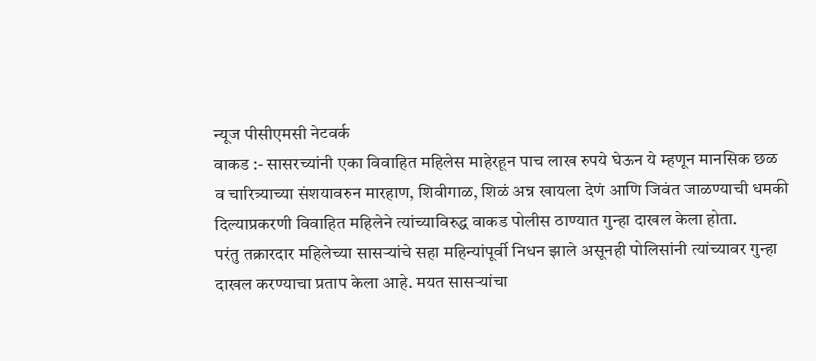न्यूज पीसीएमसी नेटवर्क
वाकड :- सासरच्यांनी एका विवाहित महिलेस माहेरहून पाच लाख रुपये घेऊन ये म्हणून मानसिक छळ व चारित्र्याच्या संशयावरुन मारहाण, शिवीगाळ, शिळं अन्न खायला देणं आणि जिवंत जाळण्याची धमकी दिल्याप्रकरणी विवाहित महिलेने त्यांच्याविरुद्ध वाकड पोलीस ठाण्यात गुन्हा दाखल केला होता.
परंतु तक्रारदार महिलेच्या सासऱ्यांचे सहा महिन्यांपूर्वी निधन झाले असूनही पोलिसांनी त्यांच्यावर गुन्हा दाखल करण्याचा प्रताप केला आहे. मयत सासऱ्यांचा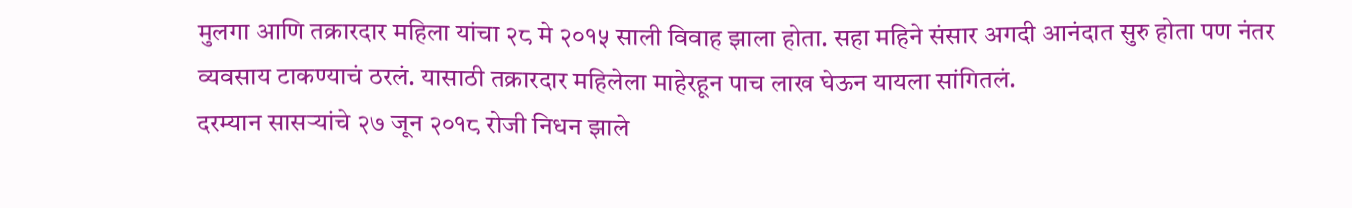मुलगा आणि तक्रारदार महिला यांचा २८ मे २०१५ साली विवाह झाला होता. सहा महिने संसार अगदी आनंदात सुरु होता पण नंतर व्यवसाय टाकण्याचं ठरलं. यासाठी तक्रारदार महिलेला माहेरहून पाच लाख घेऊन यायला सांगितलं.
दरम्यान सासऱ्यांचे २७ जून २०१८ रोजी निधन झाले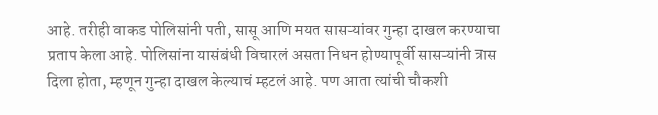आहे. तरीही वाकड पोलिसांनी पती, सासू आणि मयत सासऱ्यांवर गुन्हा दाखल करण्याचा प्रताप केला आहे. पोलिसांना यासंबंधी विचारलं असता निधन होण्यापूर्वी सासऱ्यांनी त्रास दिला होता, म्हणून गुन्हा दाखल केल्याचं म्हटलं आहे. पण आता त्यांची चौकशी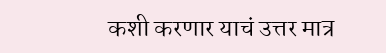कशी करणार याचं उत्तर मात्र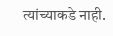त्यांच्याकडे नाही.